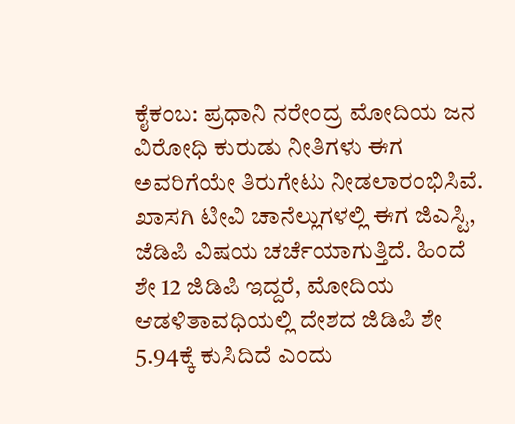ಕೈಕಂಬ: ಪ್ರಧಾನಿ ನರೇಂದ್ರ ಮೋದಿಯ ಜನ ವಿರೋಧಿ ಕುರುಡು ನೀತಿಗಳು ಈಗ ಅವರಿಗೆಯೇ ತಿರುಗೇಟು ನೀಡಲಾರಂಭಿಸಿವೆ. ಖಾಸಗಿ ಟೀವಿ ಚಾನೆಲ್ಲುಗಳಲ್ಲಿ ಈಗ ಜಿಎಸ್ಟಿ, ಜೆಡಿಪಿ ವಿಷಯ ಚರ್ಚೆಯಾಗುತ್ತಿದೆ. ಹಿಂದೆ ಶೇ 12 ಜಿಡಿಪಿ ಇದ್ದರೆ, ಮೋದಿಯ ಆಡಳಿತಾವಧಿಯಲ್ಲಿ ದೇಶದ ಜಿಡಿಪಿ ಶೇ 5.94ಕ್ಕೆ ಕುಸಿದಿದೆ ಎಂದು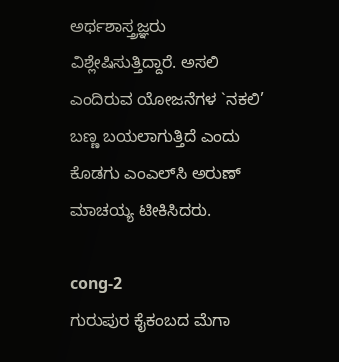ಅರ್ಥಶಾಸ್ತ್ರಜ್ಞರು ವಿಶ್ಲೇಷಿಸುತ್ತಿದ್ದಾರೆ. ಅಸಲಿ ಎಂದಿರುವ ಯೋಜನೆಗಳ `ನಕಲಿ’ ಬಣ್ಣ ಬಯಲಾಗುತ್ತಿದೆ ಎಂದು ಕೊಡಗು ಎಂಎಲ್‍ಸಿ ಅರುಣ್ ಮಾಚಯ್ಯ ಟೀಕಿಸಿದರು.

cong-2
ಗುರುಪುರ ಕೈಕಂಬದ ಮೆಗಾ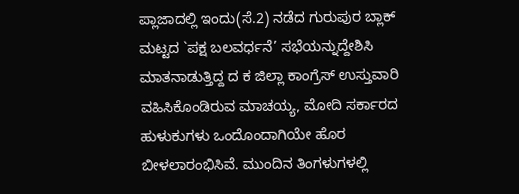ಪ್ಲಾಜಾದಲ್ಲಿ ಇಂದು(ಸೆ.2) ನಡೆದ ಗುರುಪುರ ಬ್ಲಾಕ್ ಮಟ್ಟದ `ಪಕ್ಷ ಬಲವರ್ಧನೆ’ ಸಭೆಯನ್ನುದ್ದೇಶಿಸಿ ಮಾತನಾಡುತ್ತಿದ್ದ ದ ಕ ಜಿಲ್ಲಾ ಕಾಂಗ್ರೆಸ್ ಉಸ್ತುವಾರಿ ವಹಿಸಿಕೊಂಡಿರುವ ಮಾಚಯ್ಯ, ಮೋದಿ ಸರ್ಕಾರದ ಹುಳುಕುಗಳು ಒಂದೊಂದಾಗಿಯೇ ಹೊರ ಬೀಳಲಾರಂಭಿಸಿವೆ. ಮುಂದಿನ ತಿಂಗಳುಗಳಲ್ಲಿ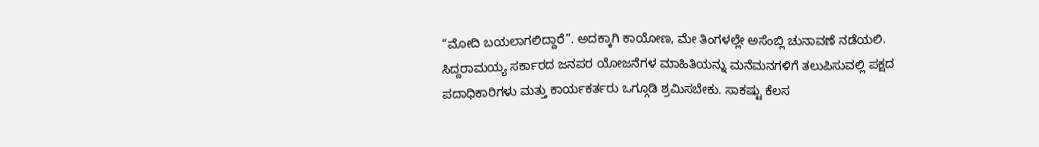“ಮೋದಿ ಬಯಲಾಗಲಿದ್ದಾರೆ”. ಅದಕ್ಕಾಗಿ ಕಾಯೋಣ, ಮೇ ತಿಂಗಳಲ್ಲೇ ಅಸೆಂಬ್ಲಿ ಚುನಾವಣೆ ನಡೆಯಲಿ. ಸಿದ್ದರಾಮಯ್ಯ ಸರ್ಕಾರದ ಜನಪರ ಯೋಜನೆಗಳ ಮಾಹಿತಿಯನ್ನು ಮನೆಮನಗಳಿಗೆ ತಲುಪಿಸುವಲ್ಲಿ ಪಕ್ಷದ ಪದಾಧಿಕಾರಿಗಳು ಮತ್ತು ಕಾರ್ಯಕರ್ತರು ಒಗ್ಗೂಡಿ ಶ್ರಮಿಸಬೇಕು. ಸಾಕಷ್ಟು ಕೆಲಸ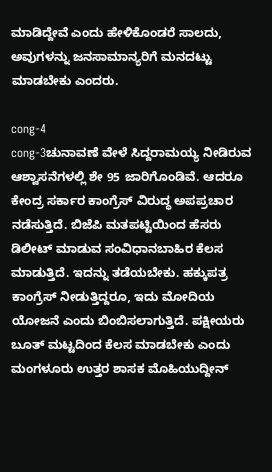ಮಾಡಿದ್ದೇವೆ ಎಂದು ಹೇಳಿಕೊಂಡರೆ ಸಾಲದು, ಅವುಗಳನ್ನು ಜನಸಾಮಾನ್ಯರಿಗೆ ಮನದಟ್ಟು ಮಾಡಬೇಕು ಎಂದರು.

cong-4
cong-3ಚುನಾವಣೆ ವೇಳೆ ಸಿದ್ದರಾಮಯ್ಯ ನೀಡಿರುವ ಆಶ್ವಾಸನೆಗಳಲ್ಲಿ ಶೇ 95 ಜಾರಿಗೊಂಡಿವೆ. ಆದರೂ ಕೇಂದ್ರ ಸರ್ಕಾರ ಕಾಂಗ್ರೆಸ್ ವಿರುದ್ಧ ಅಪಪ್ರಚಾರ ನಡೆಸುತ್ತಿದೆ. ಬಿಜೆಪಿ ಮತಪಟ್ಟಿಯಿಂದ ಹೆಸರು ಡಿಲೀಟ್ ಮಾಡುವ ಸಂವಿಧಾನಬಾಹಿರ ಕೆಲಸ ಮಾಡುತ್ತಿದೆ. ಇದನ್ನು ತಡೆಯಬೇಕು. ಹಕ್ಕುಪತ್ರ ಕಾಂಗ್ರೆಸ್ ನೀಡುತ್ತಿದ್ದರೂ, ಇದು ಮೋದಿಯ ಯೋಜನೆ ಎಂದು ಬಿಂಬಿಸಲಾಗುತ್ತಿದೆ. ಪಕ್ಷೀಯರು ಬೂತ್ ಮಟ್ಟದಿಂದ ಕೆಲಸ ಮಾಡಬೇಕು ಎಂದು ಮಂಗಳೂರು ಉತ್ತರ ಶಾಸಕ ಮೊಹಿಯುದ್ದೀನ್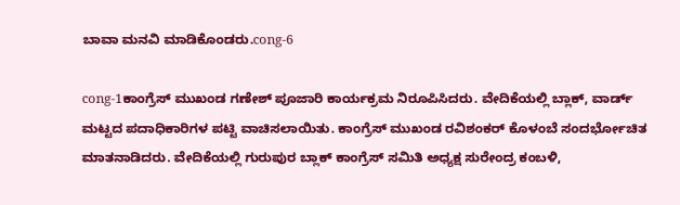ಬಾವಾ ಮನವಿ ಮಾಡಿಕೊಂಡರು.cong-6

cong-1ಕಾಂಗ್ರೆಸ್ ಮುಖಂಡ ಗಣೇಶ್ ಪೂಜಾರಿ ಕಾರ್ಯಕ್ರಮ ನಿರೂಪಿಸಿದರು. ವೇದಿಕೆಯಲ್ಲಿ ಬ್ಲಾಕ್, ವಾರ್ಡ್ ಮಟ್ಟದ ಪದಾಧಿಕಾರಿಗಳ ಪಟ್ಟಿ ವಾಚಿಸಲಾಯಿತು. ಕಾಂಗ್ರೆಸ್ ಮುಖಂಡ ರವಿಶಂಕರ್ ಕೊಳಂಬೆ ಸಂದರ್ಭೋಚಿತ ಮಾತನಾಡಿದರು. ವೇದಿಕೆಯಲ್ಲಿ ಗುರುಪುರ ಬ್ಲಾಕ್ ಕಾಂಗ್ರೆಸ್ ಸಮಿತಿ ಅಧ್ಯಕ್ಷ ಸುರೇಂದ್ರ ಕಂಬಳಿ,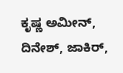ಕೃಷ್ಣ ಅಮೀನ್, ದಿನೇಶ್, ಜಾಕಿರ್,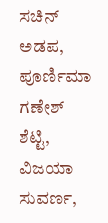ಸಚಿನ್ ಅಡಪ, ಪೂರ್ಣಿಮಾ ಗಣೇಶ್ ಶೆಟ್ಟಿ, ವಿಜಯಾ ಸುವರ್ಣ,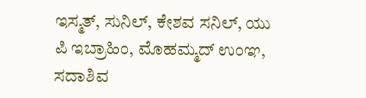ಇಸ್ಮತ್, ಸುನಿಲ್, ಕೇಶವ ಸನಿಲ್, ಯು ಪಿ ಇಬ್ರಾಹಿಂ, ಮೊಹಮ್ಮದ್ ಉಂಞ, ಸದಾಶಿವ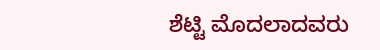ಶೆಟ್ಟಿ ಮೊದಲಾದವರು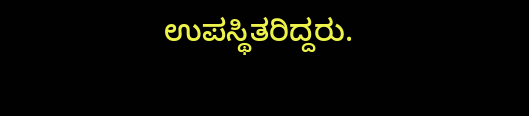ಉಪಸ್ಥಿತರಿದ್ದರು.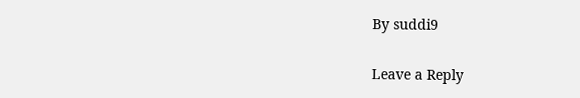By suddi9

Leave a Reply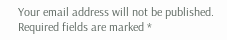Your email address will not be published. Required fields are marked *